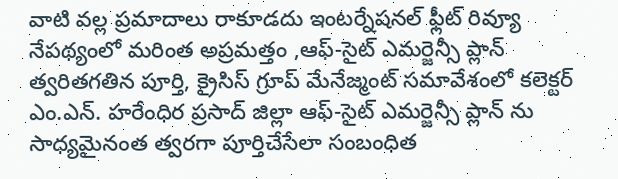వాటి వల్ల ప్రమాదాలు రాకూడదు ఇంటర్నేషనల్ ఫ్లీట్ రివ్యూ నేపథ్యంలో మరింత అప్రమత్తం ,ఆఫ్-సైట్ ఎమర్జెన్సీ ప్లాన్ త్వరితగతిన పూర్తి, క్రైసిస్ గ్రూప్ మేనేజ్మంట్ సమావేశంలో కలెక్టర్ ఎం.ఎన్. హరేంధిర ప్రసాద్ జిల్లా ఆఫ్-సైట్ ఎమర్జెన్సీ ప్లాన్ ను సాధ్యమైనంత త్వరగా పూర్తిచేసేలా సంబంధిత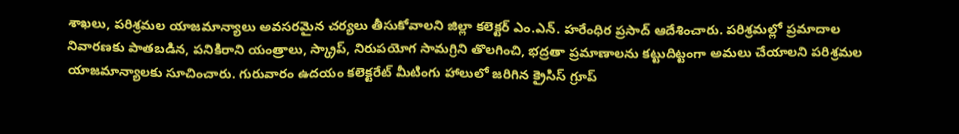శాఖలు, పరిశ్రమల యాజమాన్యాలు అవసరమైన చర్యలు తీసుకోవాలని జిల్లా కలెక్టర్ ఎం.ఎన్. హరేంధిర ప్రసాద్ ఆదేశించారు. పరిశ్రమల్లో ప్రమాదాల నివారణకు పాతబడిన, పనికిరాని యంత్రాలు, స్క్రాప్, నిరుపయోగ సామగ్రిని తొలగించి, భద్రతా ప్రమాణాలను కట్టుదిట్టంగా అమలు చేయాలని పరిశ్రమల యాజమాన్యాలకు సూచించారు. గురువారం ఉదయం కలెక్టరేట్ మీటింగు హాలులో జరిగిన క్రైసిస్ గ్రూప్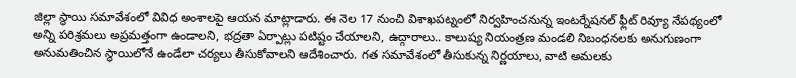జిల్లా స్థాయి సమావేశంలో వివిధ అంశాలపై ఆయన మాట్లాడారు. ఈ నెల 17 నుంచి విశాఖపట్నంలో నిర్వహించనున్న ఇంటర్నేషనల్ ఫ్లీట్ రివ్యూ నేపథ్యంలో అన్ని పరిశ్రమలు అప్రమత్తంగా ఉండాలని, భద్రతా ఏర్పాట్లు పటిష్టం చేయాలని, ఉద్గారాలు.. కాలుష్య నియంత్రణ మండలి నిబంధనలకు అనుగుణంగా అనుమతించిన స్థాయిలోనే ఉండేలా చర్యలు తీసుకోవాలని ఆదేశించారు. గత సమావేశంలో తీసుకున్న నిర్ణయాలు, వాటి అమలకు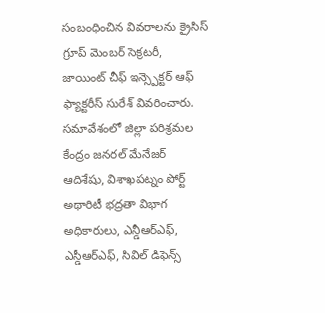సంబంధించిన వివరాలను క్రైసిస్ గ్రూప్ మెంబర్ సెక్రటరీ, జాయింట్ చీఫ్ ఇన్స్పెక్టర్ ఆఫ్ ఫ్యాక్టరీస్ సురేశ్ వివరించారు. సమావేశంలో జిల్లా పరిశ్రమల కేంద్రం జనరల్ మేనేజర్ ఆదిశేషు, విశాఖపట్నం పోర్ట్ అథారిటీ భద్రతా విభాగ అధికారులు, ఎన్డీఆర్ఎఫ్, ఎస్డీఆర్ఎఫ్, సివిల్ డిఫెన్స్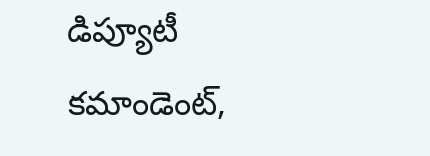డిప్యూటీ కమాండెంట్,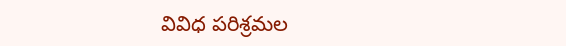వివిధ పరిశ్రమల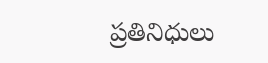ప్రతినిధులు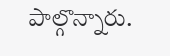పాల్గొన్నారు.